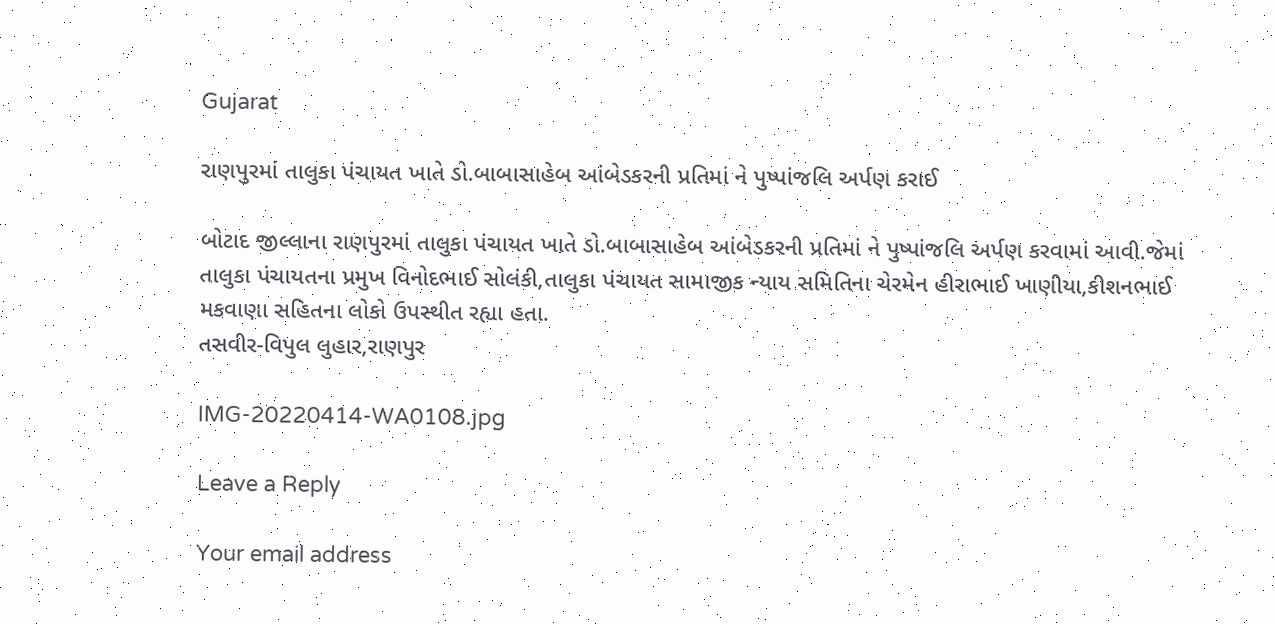Gujarat

રાણપુરમાં તાલુકા પંચાયત ખાતે ડો.બાબાસાહેબ આંબેડકરની પ્રતિમાં ને પુષ્પાંજલિ અર્પણ કરાઈ

બોટાદ જીલ્લાના રાણપુરમાં તાલુકા પંચાયત ખાતે ડો.બાબાસાહેબ આંબેડકરની પ્રતિમાં ને પુષ્પાંજલિ અર્પણ કરવામાં આવી.જેમાં તાલુકા પંચાયતના પ્રમુખ વિનોદભાઈ સોલંકી,તાલુકા પંચાયત સામાજીક ન્યાય સમિતિના ચેરમેન હીરાભાઈ ખાણીયા,કીશનભાઈ મકવાણા સહિતના લોકો ઉપસ્થીત રહ્યા હતા.
તસવીર-વિપુલ લુહાર,રાણપુર

IMG-20220414-WA0108.jpg

Leave a Reply

Your email address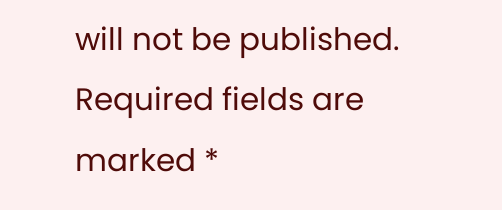will not be published. Required fields are marked *